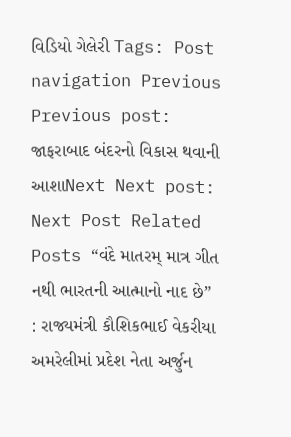વિડિયો ગેલેરી Tags: Post navigation Previous Previous post: જાફરાબાદ બંદરનો વિકાસ થવાની આશાNext Next post: Next Post Related Posts “વંદે માતરમ્ માત્ર ગીત નથી ભારતની આત્માનો નાદ છે” : રાજ્યમંત્રી કૌશિકભાઈ વેકરીયા અમરેલીમાં પ્રદેશ નેતા અર્જુન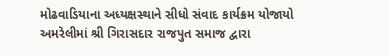મોઢવાડિયાના અધ્યક્ષસ્થાને સીધો સંવાદ કાર્યક્રમ યોજાયો અમરેલીમાં શ્રી ગિરાસદાર રાજપુત સમાજ દ્વારા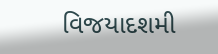વિજયાદશમી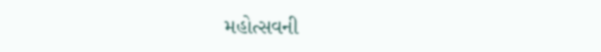મહોત્સવની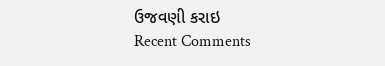ઉજવણી કરાઇ
Recent Comments